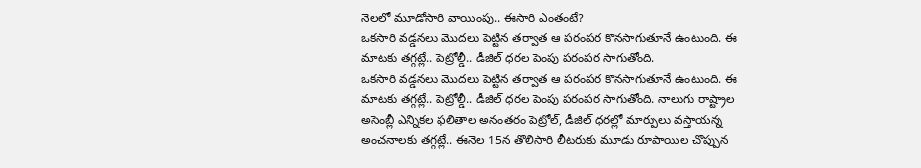నెలలో మూడోసారి వాయింపు.. ఈసారి ఎంతంటే?
ఒకసారి వడ్డనలు మొదలు పెట్టిన తర్వాత ఆ పరంపర కొనసాగుతూనే ఉంటుంది. ఈ మాటకు తగ్గట్లే.. పెట్రోల్డీ.. డీజిల్ ధరల పెంపు పరంపర సాగుతోంది.
ఒకసారి వడ్డనలు మొదలు పెట్టిన తర్వాత ఆ పరంపర కొనసాగుతూనే ఉంటుంది. ఈ మాటకు తగ్గట్లే.. పెట్రోల్డీ.. డీజిల్ ధరల పెంపు పరంపర సాగుతోంది. నాలుగు రాష్ట్రాల అసెంబ్లీ ఎన్నికల ఫలితాల అనంతరం పెట్రోల్, డీజిల్ ధరల్లో మార్పులు వస్తాయన్న అంచనాలకు తగ్గట్లే.. ఈనెల 15న తొలిసారి లీటరుకు మూడు రూపాయిల చొప్పున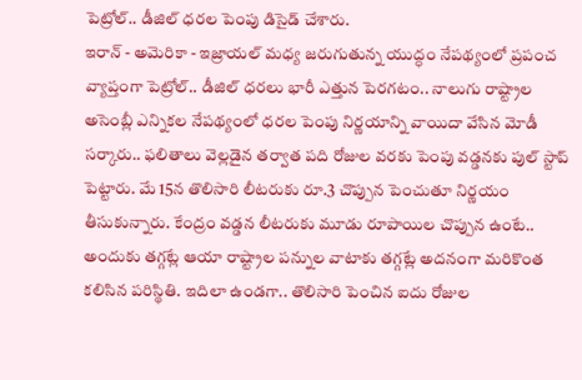పెట్రోల్.. డీజిల్ ధరల పెంపు డిసైడ్ చేశారు.
ఇరాన్ - అమెరికా - ఇజ్రాయల్ మధ్య జరుగుతున్న యుద్ధం నేపథ్యంలో ప్రపంచ వ్యాప్తంగా పెట్రోల్.. డీజిల్ ధరలు భారీ ఎత్తున పెరగటం.. నాలుగు రాష్ట్రాల అసెంబ్లీ ఎన్నికల నేపథ్యంలో ధరల పెంపు నిర్ణయాన్ని వాయిదా వేసిన మోడీ సర్కారు.. ఫలితాలు వెల్లడైన తర్వాత పది రోజుల వరకు పెంపు వడ్డనకు పుల్ స్టాప్ పెట్టారు. మే 15న తొలిసారి లీటరుకు రూ.3 చొప్పున పెంచుతూ నిర్ణయం తీసుకున్నారు. కేంద్రం వడ్డన లీటరుకు మూడు రూపాయిల చొప్పున ఉంటే.. అందుకు తగ్గట్లే ఆయా రాష్ట్రాల పన్నుల వాటాకు తగ్గట్లే అదనంగా మరికొంత కలిసిన పరిస్థితి. ఇదిలా ఉండగా.. తొలిసారి పెంచిన ఐదు రోజుల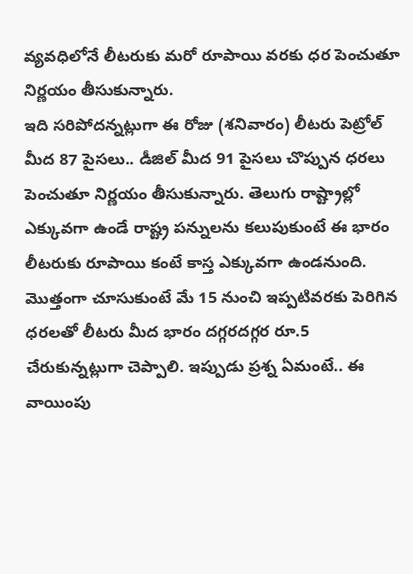వ్యవధిలోనే లీటరుకు మరో రూపాయి వరకు ధర పెంచుతూ నిర్ణయం తీసుకున్నారు.
ఇది సరిపోదన్నట్లుగా ఈ రోజు (శనివారం) లీటరు పెట్రోల్ మీద 87 పైసలు.. డీజిల్ మీద 91 పైసలు చొప్పున ధరలు పెంచుతూ నిర్ణయం తీసుకున్నారు. తెలుగు రాష్ట్రాల్లో ఎక్కువగా ఉండే రాష్ట్ర పన్నులను కలుపుకుంటే ఈ భారం లీటరుకు రూపాయి కంటే కాస్త ఎక్కువగా ఉండనుంది. మొత్తంగా చూసుకుంటే మే 15 నుంచి ఇప్పటివరకు పెరిగిన ధరలతో లీటరు మీద భారం దగ్గరదగ్గర రూ.5 చేరుకున్నట్లుగా చెప్పాలి. ఇప్పుడు ప్రశ్న ఏమంటే.. ఈ వాయింపు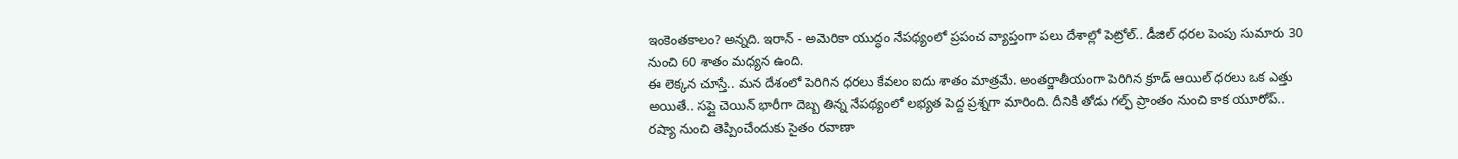ఇంకెంతకాలం? అన్నది. ఇరాన్ - అమెరికా యుద్ధం నేపథ్యంలో ప్రపంచ వ్యాప్తంగా పలు దేశాల్లో పెట్రోల్.. డీజిల్ ధరల పెంపు సుమారు 30 నుంచి 60 శాతం మధ్యన ఉంది.
ఈ లెక్కన చూస్తే.. మన దేశంలో పెరిగిన ధరలు కేవలం ఐదు శాతం మాత్రమే. అంతర్జాతీయంగా పెరిగిన క్రూడ్ ఆయిల్ ధరలు ఒక ఎత్తు అయితే.. సప్లై చెయిన్ భారీగా దెబ్బ తిన్న నేపథ్యంలో లభ్యత పెద్ద ప్రశ్నగా మారింది. దీనికి తోడు గల్ఫ్ ప్రాంతం నుంచి కాక యూరోప్.. రష్యా నుంచి తెప్పించేందుకు సైతం రవాణా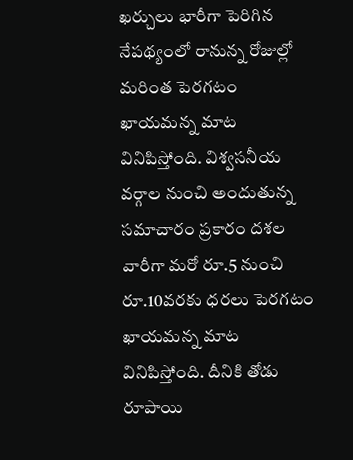ఖర్చులు భారీగా పెరిగిన నేపథ్యంలో రానున్న రోజుల్లో మరింత పెరగటం ఖాయమన్న మాట వినిపిస్తోంది. విశ్వసనీయ వర్గాల నుంచి అందుతున్న సమాచారం ప్రకారం దశల వారీగా మరో రూ.5 నుంచి రూ.10వరకు ధరలు పెరగటం ఖాయమన్న మాట వినిపిస్తోంది. దీనికి తోడు రూపాయి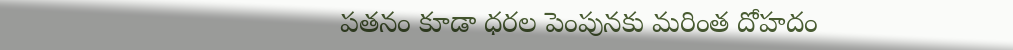పతనం కూడా ధరల పెంపునకు మరింత దోహదం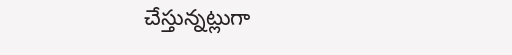చేస్తున్నట్లుగా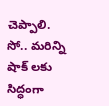చెప్పాలి. సో.. మరిన్ని షాక్ లకు సిద్ధంగా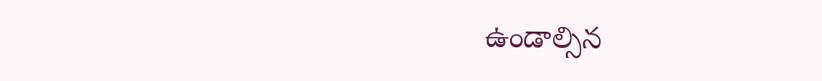ఉండాల్సిన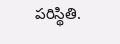పరిస్థితి.